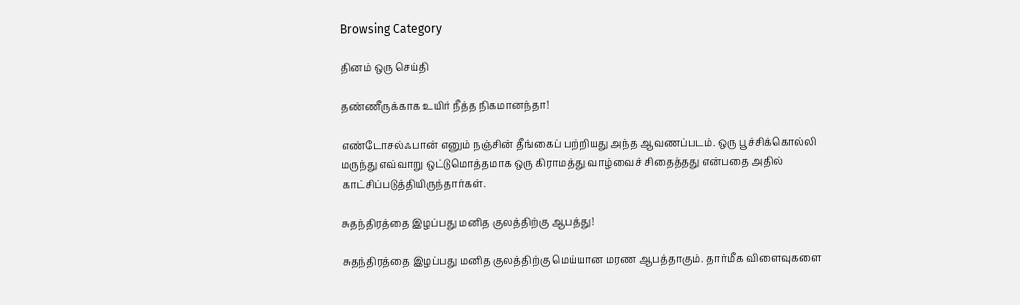Browsing Category

தினம் ஒரு செய்தி

தண்ணீருக்காக உயிர் நீத்த நிகமானந்தா!

எண்டோசல்ஃபான் எனும் நஞ்சின் தீங்கைப் பற்றியது அந்த ஆவணப்படம். ஒரு பூச்சிக்கொல்லி மருந்து எவ்வாறு ஒட்டுமொத்தமாக ஒரு கிராமத்து வாழ்வைச் சிதைத்தது என்பதை அதில் காட்சிப்படுத்தியிருந்தார்கள்.

சுதந்திரத்தை இழப்பது மனித குலத்திற்கு ஆபத்து!

சுதந்திரத்தை இழப்பது மனித குலத்திற்கு மெய்யான மரண ஆபத்தாகும். தார்மீக விளைவுகளை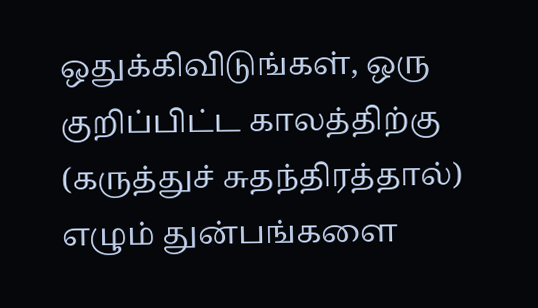ஒதுக்கிவிடுங்கள், ஒரு குறிப்பிட்ட காலத்திற்கு (கருத்துச் சுதந்திரத்தால்) எழும் துன்பங்களை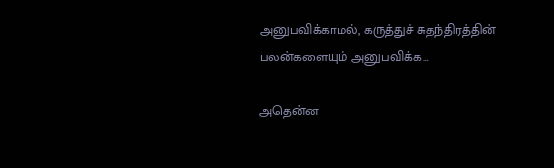அனுபவிக்காமல், கருத்துச் சுதந்திரத்தின் பலன்களையும் அனுபவிக்க…

அதென்ன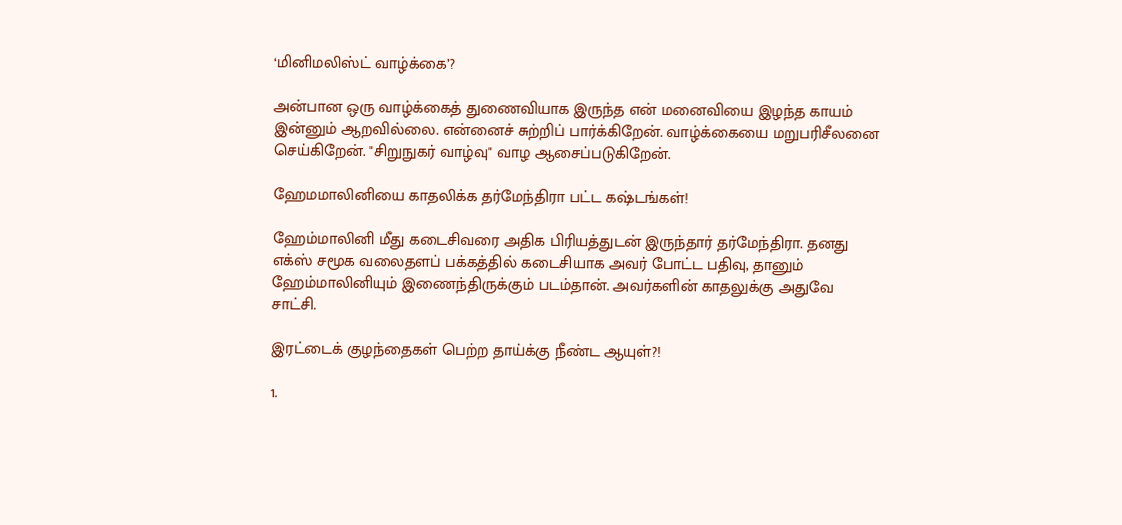‘மினிமலிஸ்ட் வாழ்க்கை’?

அன்பான ஒரு வாழ்க்கைத் துணைவியாக இருந்த என் மனைவியை இழந்த காயம் இன்னும் ஆறவில்லை. என்னைச் சுற்றிப் பார்க்கிறேன். வாழ்க்கையை மறுபரிசீலனை செய்கிறேன். "சிறுநுகர் வாழ்வு" வாழ ஆசைப்படுகிறேன்.

ஹேமமாலினியை காதலிக்க தர்மேந்திரா பட்ட கஷ்டங்கள்!

ஹேம்மாலினி மீது கடைசிவரை அதிக பிரியத்துடன் இருந்தார் தர்மேந்திரா. தனது எக்ஸ் சமூக வலைதளப் பக்கத்தில் கடைசியாக அவர் போட்ட பதிவு, தானும் ஹேம்மாலினியும் இணைந்திருக்கும் படம்தான். அவர்களின் காதலுக்கு அதுவே சாட்சி.

இரட்டைக் குழந்தைகள் பெற்ற தாய்க்கு நீண்ட ஆயுள்?!

1.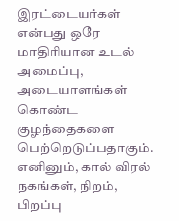இரட்டையர்கள் என்பது ஒரே மாதிரியான உடல் அமைப்பு, அடையாளங்கள் கொண்ட குழந்தைகளை பெற்றெடுப்பதாகும். எனினும், கால் விரல் நகங்கள், நிறம், பிறப்பு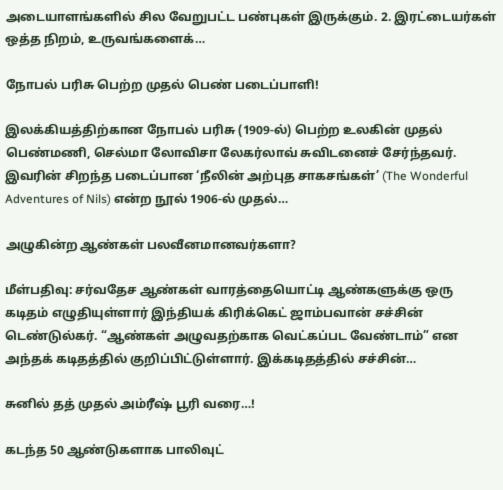அடையாளங்களில் சில வேறுபட்ட பண்புகள் இருக்கும். 2. இரட்டையர்கள் ஒத்த நிறம், உருவங்களைக்…

நோபல் பரிசு பெற்ற முதல் பெண் படைப்பாளி!

இலக்கியத்திற்கான நோபல் பரிசு (1909-ல்) பெற்ற உலகின் முதல் பெண்மணி, செல்மா லோவிசா லேகர்லாவ் சுவிடனைச் சேர்ந்தவர். இவரின் சிறந்த படைப்பான ‘நீலின் அற்புத சாகசங்கள்’ (The Wonderful Adventures of Nils) என்ற நூல் 1906-ல் முதல்…

அழுகின்ற ஆண்கள் பலவீனமானவர்களா?

மீள்பதிவு: சர்வதேச ஆண்கள் வாரத்தையொட்டி ஆண்களுக்கு ஒரு கடிதம் எழுதியுள்ளார் இந்தியக் கிரிக்கெட் ஜாம்பவான் சச்சின் டெண்டுல்கர். “ஆண்கள் அழுவதற்காக வெட்கப்பட வேண்டாம்” என அந்தக் கடிதத்தில் குறிப்பிட்டுள்ளார். இக்கடிதத்தில் சச்சின்…

சுனில் தத் முதல் அம்ரீஷ் பூரி வரை…!

கடந்த 50 ஆண்டுகளாக பாலிவுட்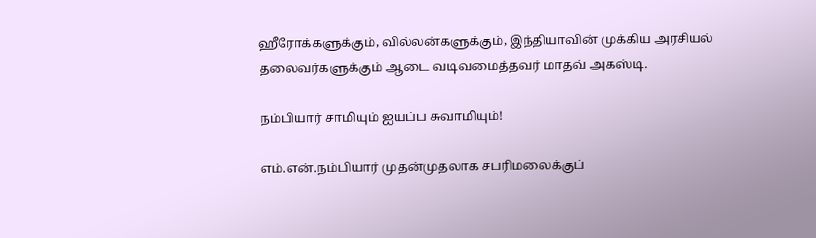ஹீரோக்களுக்கும், வில்லன்களுக்கும், இந்தியாவின் முக்கிய அரசியல் தலைவர்களுக்கும் ஆடை வடிவமைத்தவர் மாதவ் அகஸ்டி.

நம்பியார் சாமியும் ஐயப்ப சுவாமியும்!

எம்.என்.நம்பியார் முதன்முதலாக சபரிமலைக்குப்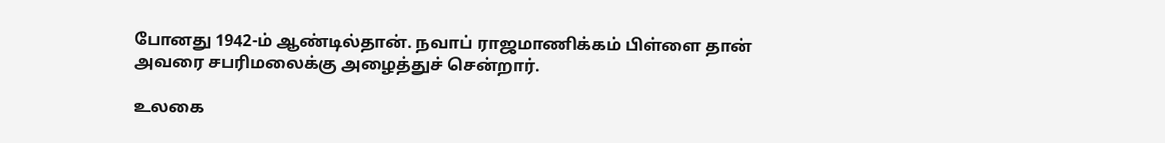போனது 1942-ம் ஆண்டில்தான். நவாப் ராஜமாணிக்கம் பிள்ளை தான் அவரை சபரிமலைக்கு அழைத்துச் சென்றார்.

உலகை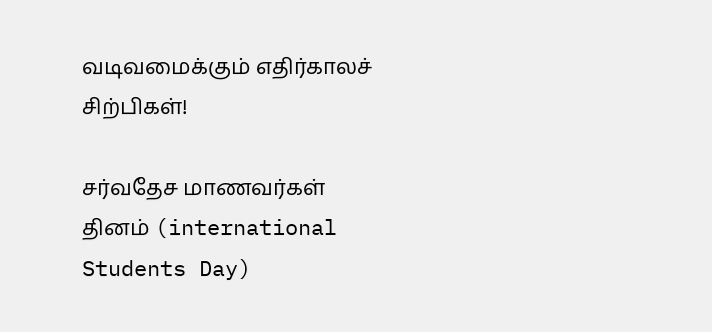வடிவமைக்கும் எதிர்காலச் சிற்பிகள்!

சர்வதேச மாணவர்கள் தினம் (international Students Day)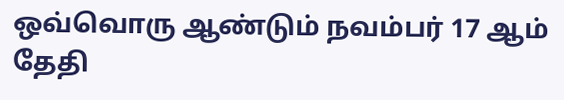ஒவ்வொரு ஆண்டும் நவம்பர் 17 ஆம் தேதி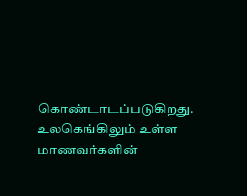கொண்டாடப்படுகிறது. உலகெங்கிலும் உள்ள மாணவர்களின்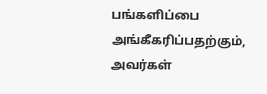பங்களிப்பை அங்கீகரிப்பதற்கும், அவர்கள்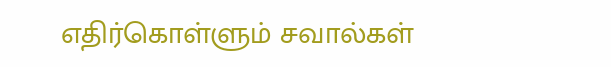எதிர்கொள்ளும் சவால்கள்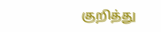குறித்து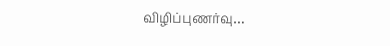விழிப்புணர்வு…